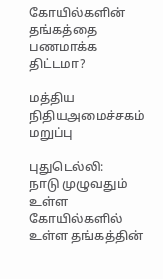கோயில்களின் தங்கத்தை பணமாக்க திட்டமா?

மத்திய நிதியஅமைச்சகம் மறுப்பு

புதுடெல்லி:
நாடு முழுவதும் உள்ள கோயில்களில் உள்ள தங்கத்தின்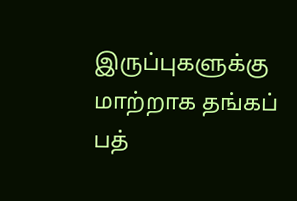இருப்புகளுக்கு மாற்றாக தங்கப் பத்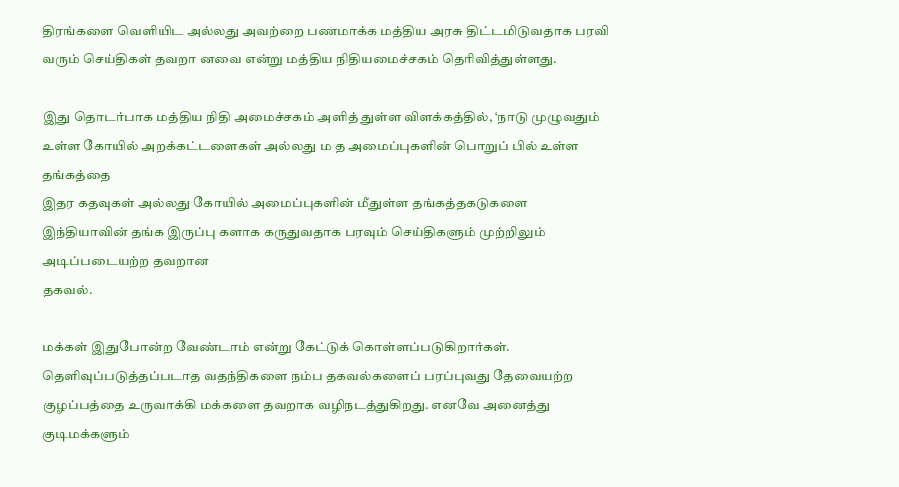திரங்களை வெளியிட அல்லது அவற்றை பணமாக்க மத்திய அரசு திட்டமிடுவதாக பரவி வரும் செய்திகள் தவறா னவை என்று மத்திய நிதியமைச்சகம் தெரிவித்துள்ளது.

இது தொடர்பாக மத்திய நிதி அமைச்சகம் அளித் துள்ள விளக்கத்தில், ‘நாடு முழுவதும் உள்ள கோயில் அறக்கட்டளைகள் அல்லது ம த அமைப்புகளின் பொறுப் பில் உள்ள தங்கத்தை
இதர கதவுகள் அல்லது கோயில் அமைப்புகளின் மீதுள்ள தங்கத்தகடுகளை இந்தியாவின் தங்க இருப்பு களாக கருதுவதாக பரவும் செய்திகளும் முற்றிலும் அடிப்படையற்ற தவறான
தகவல்.

மக்கள் இதுபோன்ற வேண்டாம் என்று கேட்டுக் கொள்ளப்படுகிறார்கள். தெளிவுப்படுத்தப்படாத வதந்திகளை நம்ப தகவல்களைப் பரப்புவது தேவையற்ற குழப்பத்தை உருவாக்கி மக்களை தவறாக வழிநடத்துகிறது. எனவே அனைத்து குடிமக்களும்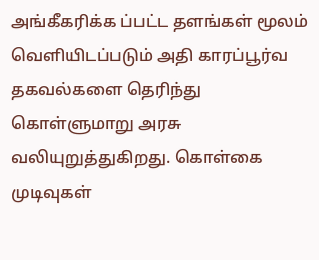அங்கீகரிக்க ப்பட்ட தளங்கள் மூலம் வெளியிடப்படும் அதி காரப்பூர்வ தகவல்களை தெரிந்து கொள்ளுமாறு அரசு வலியுறுத்துகிறது. கொள்கை முடிவுகள்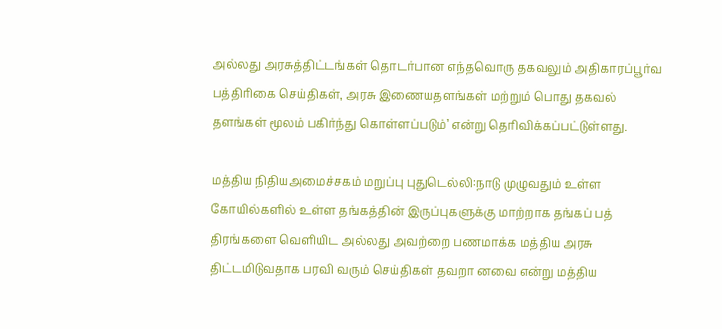அல்லது அரசுத்திட்டங்கள் தொடர்பான எந்தவொரு தகவலும் அதிகாரப்பூர்வ பத்திரிகை செய்திகள், அரசு இணையதளங்கள் மற்றும் பொது தகவல் தளங்கள் மூலம் பகிர்ந்து கொள்ளப்படும்’ என்று தெரிவிக்கப்பட்டுள்ளது.

மத்திய நிதியஅமைச்சகம் மறுப்பு புதுடெல்லி:நாடு முழுவதும் உள்ள கோயில்களில் உள்ள தங்கத்தின் இருப்புகளுக்கு மாற்றாக தங்கப் பத் திரங்களை வெளியிட அல்லது அவற்றை பணமாக்க மத்திய அரசு திட்டமிடுவதாக பரவி வரும் செய்திகள் தவறா னவை என்று மத்திய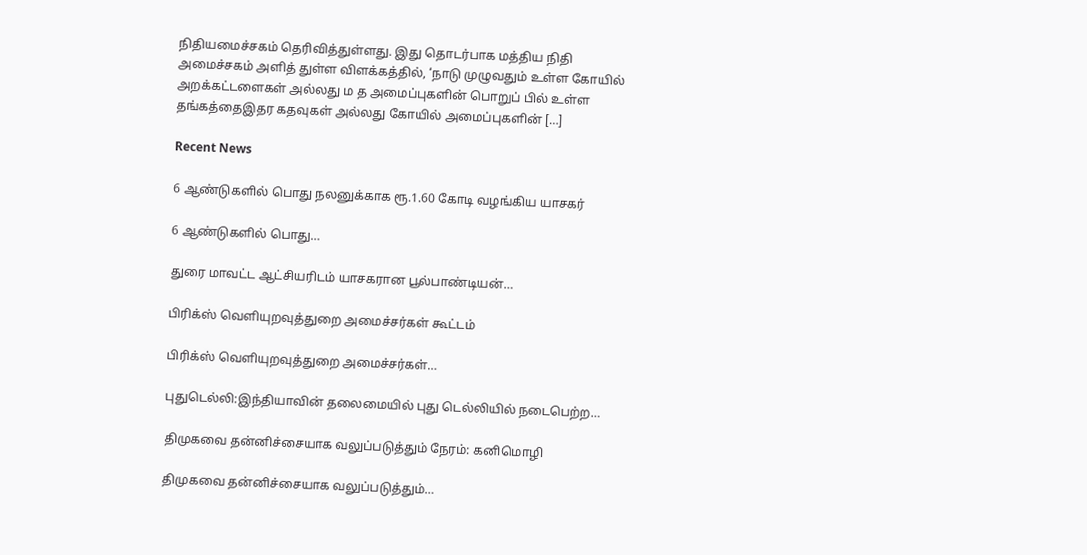நிதியமைச்சகம் தெரிவித்துள்ளது. இது தொடர்பாக மத்திய நிதி அமைச்சகம் அளித் துள்ள விளக்கத்தில், ‘நாடு முழுவதும் உள்ள கோயில் அறக்கட்டளைகள் அல்லது ம த அமைப்புகளின் பொறுப் பில் உள்ள தங்கத்தைஇதர கதவுகள் அல்லது கோயில் அமைப்புகளின் […]

Recent News

6 ஆண்டுகளில் பொது நலனுக்காக ரூ.1.60 கோடி வழங்கிய யாசகர்

6 ஆண்டுகளில் பொது…

துரை மாவட்ட ஆட்சியரிடம் யாசகரான பூல்பாண்டியன்…

பிரிக்ஸ் வெளியுறவுத்துறை அமைச்சர்கள் கூட்டம்

பிரிக்ஸ் வெளியுறவுத்துறை அமைச்சர்கள்…

புதுடெல்லி:இந்தியாவின் தலைமையில் புது டெல்லியில் நடைபெற்ற…

திமுகவை தன்னிச்சையாக வலுப்படுத்தும் நேரம்: கனிமொழி

திமுகவை தன்னிச்சையாக வலுப்படுத்தும்…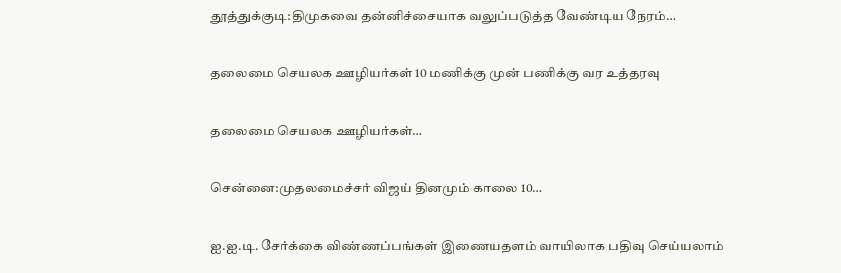தூத்துக்குடி:திமுகவை தன்னிச்சையாக வலுப்படுத்த வேண்டிய நேரம்…

தலைமை செயலக ஊழியர்கள் 10 மணிக்கு முன் பணிக்கு வர உத்தரவு

தலைமை செயலக ஊழியர்கள்…

சென்னை:முதலமைச்சர் விஜய் தினமும் காலை 10…

ஐ.ஐ.டி. சேர்க்கை விண்ணப்பங்கள் இணையதளம் வாயிலாக பதிவு செய்யலாம்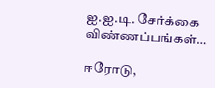ஐ.ஐ.டி. சேர்க்கை விண்ணப்பங்கள்…

ஈரோடு,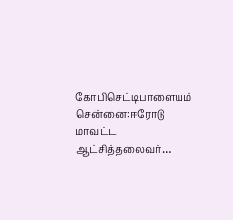கோபிசெட்டிபாளையம் சென்னை:ஈரோடு மாவட்ட ஆட்சித்தலைவர்…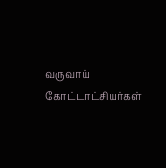வருவாய் கோட்டாட்சியர்கள்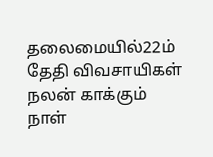தலைமையில்22ம் தேதி விவசாயிகள் நலன் காக்கும் நாள்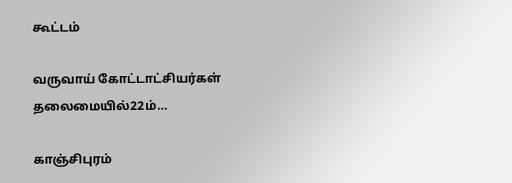கூட்டம்

வருவாய் கோட்டாட்சியர்கள் தலைமையில்22ம்…

காஞ்சிபுரம்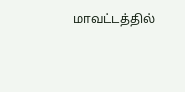மாவட்டத்தில்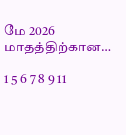மே 2026 மாதத்திற்கான…

1 5 6 7 8 9 11